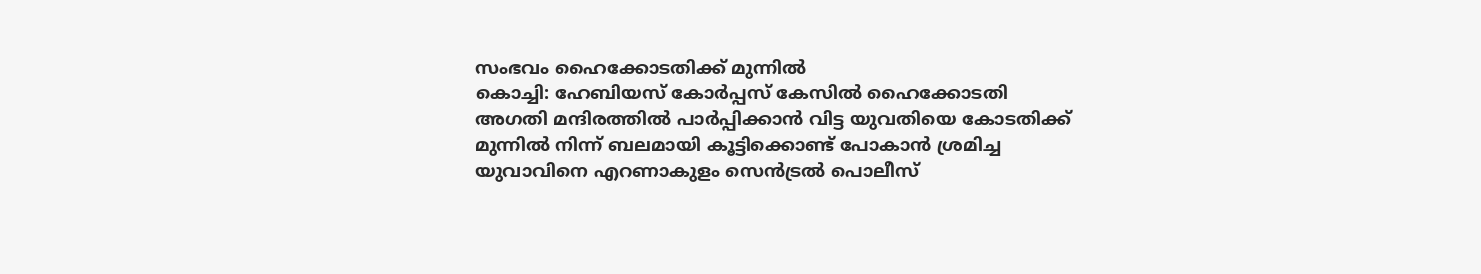സംഭവം ഹൈക്കോടതിക്ക് മുന്നിൽ
കൊച്ചി: ഹേബിയസ് കോർപ്പസ് കേസിൽ ഹൈക്കോടതി അഗതി മന്ദിരത്തിൽ പാർപ്പിക്കാൻ വിട്ട യുവതിയെ കോടതിക്ക് മുന്നിൽ നിന്ന് ബലമായി കൂട്ടിക്കൊണ്ട് പോകാൻ ശ്രമിച്ച യുവാവിനെ എറണാകുളം സെൻട്രൽ പൊലീസ്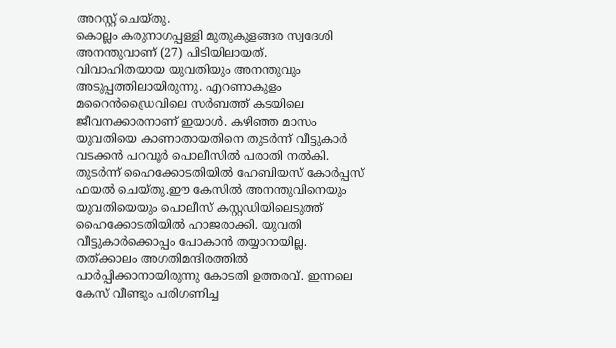അറസ്റ്റ് ചെയ്തു.
കൊല്ലം കരുനാഗപ്പള്ളി മുതുകുളങ്ങര സ്വദേശി അനന്തുവാണ് (27) പിടിയിലായത്.
വിവാഹിതയായ യുവതിയും അനന്തുവും അടുപ്പത്തിലായിരുന്നു. എറണാകുളം മറൈൻഡ്രൈവിലെ സർബത്ത് കടയിലെ ജീവനക്കാരനാണ് ഇയാൾ. കഴിഞ്ഞ മാസം യുവതിയെ കാണാതായതിനെ തുടർന്ന് വീട്ടുകാർ വടക്കൻ പറവൂർ പൊലീസിൽ പരാതി നൽകി. തുടർന്ന് ഹൈക്കോടതിയിൽ ഹേബിയസ് കോർപ്പസ് ഫയൽ ചെയ്തു.ഈ കേസിൽ അനന്തുവിനെയും യുവതിയെയും പൊലീസ് കസ്റ്റഡിയിലെടുത്ത് ഹൈക്കോടതിയിൽ ഹാജരാക്കി. യുവതി വീട്ടുകാർക്കൊപ്പം പോകാൻ തയ്യാറായില്ല. തത്ക്കാലം അഗതിമന്ദിരത്തിൽ പാർപ്പിക്കാനായിരുന്നു കോടതി ഉത്തരവ്. ഇന്നലെ കേസ് വീണ്ടും പരിഗണിച്ച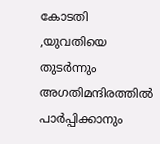കോടതി ,യുവതിയെ തുടർന്നും അഗതിമന്ദിരത്തിൽ പാർപ്പിക്കാനും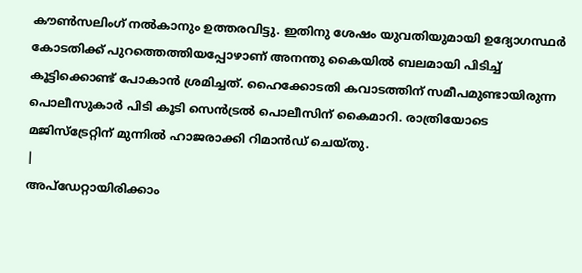കൗൺസലിംഗ് നൽകാനും ഉത്തരവിട്ടു. ഇതിനു ശേഷം യുവതിയുമായി ഉദ്യോഗസ്ഥർ കോടതിക്ക് പുറത്തെത്തിയപ്പോഴാണ് അനന്തു കൈയിൽ ബലമായി പിടിച്ച് കൂട്ടിക്കൊണ്ട് പോകാൻ ശ്രമിച്ചത്. ഹൈക്കോടതി കവാടത്തിന് സമീപമുണ്ടായിരുന്ന പൊലീസുകാർ പിടി കൂടി സെൻട്രൽ പൊലീസിന് കൈമാറി. രാത്രിയോടെ മജിസ്ട്രേറ്റിന് മുന്നിൽ ഹാജരാക്കി റിമാൻഡ് ചെയ്തു.
|
അപ്ഡേറ്റായിരിക്കാം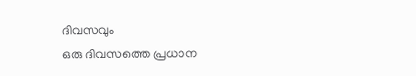ദിവസവും
ഒരു ദിവസത്തെ പ്രധാന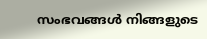സംഭവങ്ങൾ നിങ്ങളുടെ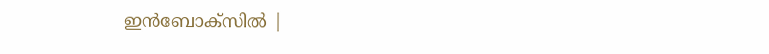ഇൻബോക്സിൽ |